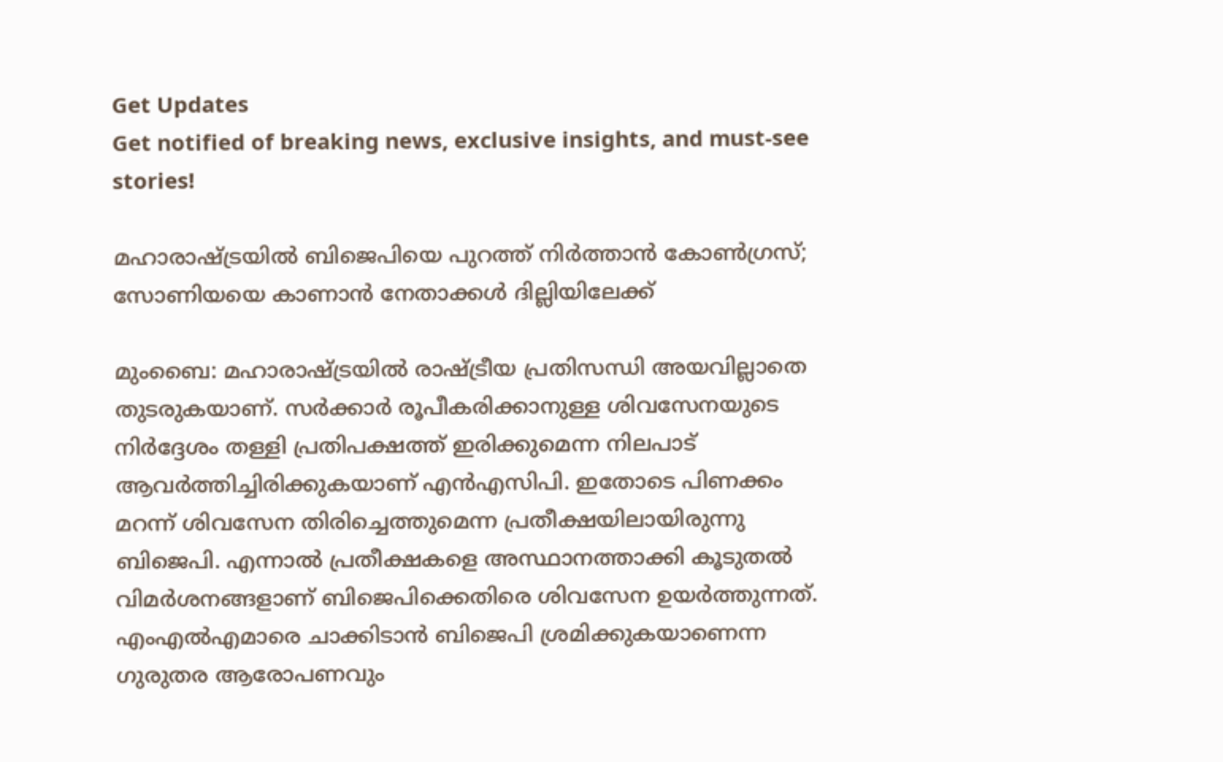Get Updates
Get notified of breaking news, exclusive insights, and must-see stories!

മഹാരാഷ്ട്രയില്‍ ബിജെപിയെ പുറത്ത് നിര്‍ത്താന്‍ കോണ്‍ഗ്രസ്; സോണിയയെ കാണാന്‍ നേതാക്കള്‍ ദില്ലിയിലേക്ക്

മുംബൈ: മഹാരാഷ്ട്രയില്‍ രാഷ്ട്രീയ പ്രതിസന്ധി അയവില്ലാതെ തുടരുകയാണ്. സര്‍ക്കാര്‍ രൂപീകരിക്കാനുള്ള ശിവസേനയുടെ നിര്‍ദ്ദേശം തള്ളി പ്രതിപക്ഷത്ത് ഇരിക്കുമെന്ന നിലപാട് ആവര്‍ത്തിച്ചിരിക്കുകയാണ് എന്‍എസിപി. ഇതോടെ പിണക്കം മറന്ന് ശിവസേന തിരിച്ചെത്തുമെന്ന പ്രതീക്ഷയിലായിരുന്നു ബിജെപി. എന്നാല്‍ പ്രതീക്ഷകളെ അസ്ഥാനത്താക്കി കൂടുതല്‍ വിമര്‍ശനങ്ങളാണ് ബിജെപിക്കെതിരെ ശിവസേന ഉയര്‍ത്തുന്നത്. എംഎല്‍എമാരെ ചാക്കിടാന്‍ ബിജെപി ശ്രമിക്കുകയാണെന്ന ഗുരുതര ആരോപണവും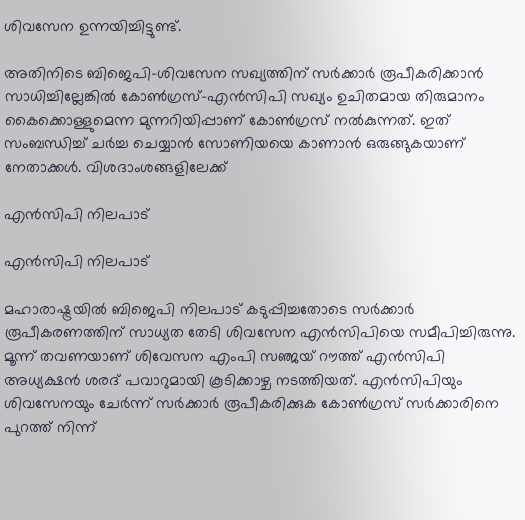ശിവസേന ഉന്നയിച്ചിട്ടുണ്ട്.

അതിനിടെ ബിജെപി-ശിവസേന സഖ്യത്തിന് സര്‍ക്കാര്‍ രൂപീകരിക്കാന്‍ സാധിച്ചില്ലേങ്കില്‍ കോണ്‍ഗ്രസ്-എന്‍സിപി സഖ്യം ഉചിതമായ തിരുമാനം കൈക്കൊള്ളുമെന്ന മുന്നറിയിപ്പാണ് കോണ്‍ഗ്രസ് നല്‍കുന്നത്. ഇത് സംബന്ധിച്ച് ചര്‍ച്ച ചെയ്യാന്‍ സോണിയയെ കാണാന്‍ ഒരുങ്ങുകയാണ് നേതാക്കള്‍. വിശദാംശങ്ങളിലേക്ക്

എന്‍സിപി നിലപാട്

എന്‍സിപി നിലപാട്

മഹാരാഷ്ട്രയില്‍ ബിജെപി നിലപാട് കടുപ്പിച്ചതോടെ സര്‍ക്കാര്‍ രൂപീകരണത്തിന് സാധ്യത തേടി ശിവസേന എന്‍സിപിയെ സമീപിച്ചിരുന്നു. മൂന്ന് തവണയാണ് ശിവേസന എംപി സഞ്ജയ് റൗത്ത് എന്‍സിപി അധ്യക്ഷന്‍ ശരദ് പവാറുമായി കൂടിക്കാഴ്ച നടത്തിയത്. എന്‍സിപിയും ശിവസേനയും ചേര്‍ന്ന് സര്‍ക്കാര്‍ രൂപീകരിക്കുക കോണ്‍ഗ്രസ് സര്‍ക്കാരിനെ പുറത്ത് നിന്ന്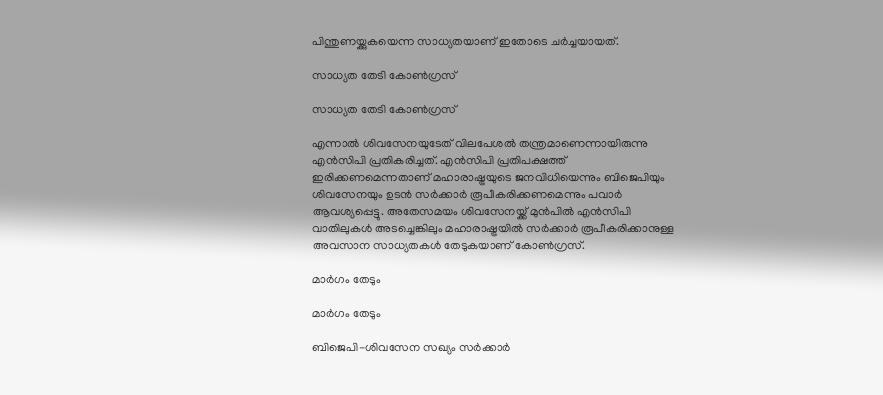പിന്തുണയ്ക്കുകയെന്ന സാധ്യതയാണ് ഇതോടെ ചര്‍ച്ചയായത്.

സാധ്യത തേടി കോണ്‍ഗ്രസ്

സാധ്യത തേടി കോണ്‍ഗ്രസ്

എന്നാല്‍ ശിവസേനയുടേത് വിലപേശല്‍ തന്ത്രമാണെന്നായിരുന്നു എന്‍സിപി പ്രതികരിച്ചത്. എന്‍സിപി പ്രതിപക്ഷത്ത് ഇരിക്കണമെന്നതാണ് മഹാരാഷ്ട്രയുടെ ജനവിധിയെന്നും ബിജെപിയും ശിവസേനയും ഉടന്‍ സര്‍ക്കാര്‍ രൂപീകരിക്കണമെന്നും പവാര്‍ ആവശ്യപ്പെട്ടു. അതേസമയം ശിവസേനയ്ക്ക് മുന്‍പില്‍ എന്‍സിപി വാതിലുകള്‍ അടച്ചെങ്കിലും മഹാരാഷ്ട്രയില്‍ സര്‍ക്കാര്‍ രൂപീകരിക്കാനുള്ള അവസാന സാധ്യതകള്‍ തേടുകയാണ് കോണ്‍ഗ്രസ്.

മാര്‍ഗം തേടും

മാര്‍ഗം തേടും

ബിജെപി-ശിവസേന സഖ്യം സര്‍ക്കാര്‍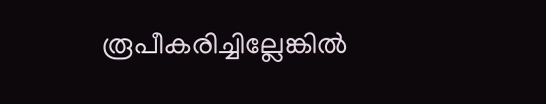രൂപീകരിച്ചില്ലേങ്കില്‍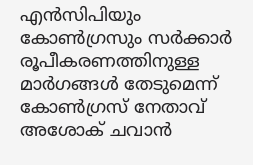എന്‍സിപിയും കോണ്‍ഗ്രസും സര്‍ക്കാര്‍ രൂപീകരണത്തിനുള്ള മാര്‍ഗങ്ങള്‍ തേടുമെന്ന് കോണ്‍ഗ്രസ് നേതാവ് അശോക് ചവാന്‍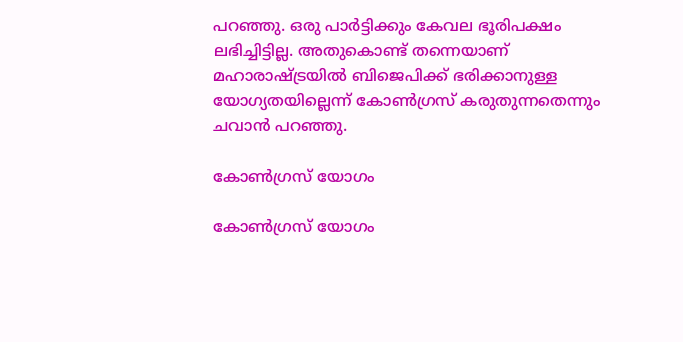പറഞ്ഞു. ഒരു പാര്‍ട്ടിക്കും കേവല ഭൂരിപക്ഷം ലഭിച്ചിട്ടില്ല. അതുകൊണ്ട് തന്നെയാണ് മഹാരാഷ്ട്രയില്‍ ബിജെപിക്ക് ഭരിക്കാനുള്ള യോഗ്യതയില്ലെന്ന് കോണ്‍ഗ്രസ് കരുതുന്നതെന്നും ചവാന്‍ പറഞ്ഞു.

കോണ്‍ഗ്രസ് യോഗം

കോണ്‍ഗ്രസ് യോഗം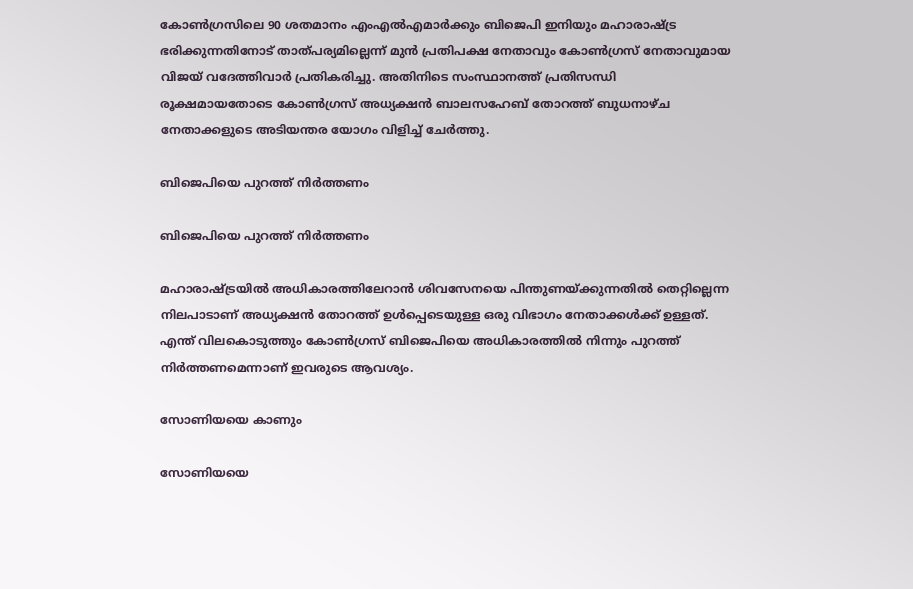കോണ്‍ഗ്രസിലെ 90 ശതമാനം എംഎല്‍എമാര്‍ക്കും ബിജെപി ഇനിയും മഹാരാഷ്ട്ര ഭരിക്കുന്നതിനോട് താത്പര്യമില്ലെന്ന് മുന്‍ പ്രതിപക്ഷ നേതാവും കോണ്‍ഗ്രസ് നേതാവുമായ വിജയ് വദേത്തിവാര്‍ പ്രതികരിച്ചു. അതിനിടെ സംസ്ഥാനത്ത് പ്രതിസന്ധി രൂക്ഷമായതോടെ കോണ്‍ഗ്രസ് അധ്യക്ഷന്‍ ബാലസഹേബ് തോറത്ത് ബുധനാഴ്ച നേതാക്കളുടെ അടിയന്തര യോഗം വിളിച്ച് ചേര്‍ത്തു.

ബിജെപിയെ പുറത്ത് നിര്‍ത്തണം

ബിജെപിയെ പുറത്ത് നിര്‍ത്തണം

മഹാരാഷ്ട്രയില്‍ അധികാരത്തിലേറാന്‍ ശിവസേനയെ പിന്തുണയ്ക്കുന്നതില്‍ തെറ്റില്ലെന്ന നിലപാടാണ് അധ്യക്ഷന്‍ തോറത്ത് ഉള്‍പ്പെടെയുള്ള ഒരു വിഭാഗം നേതാക്കള്‍ക്ക് ഉള്ളത്. എന്ത് വിലകൊടുത്തും കോണ്‍ഗ്രസ് ബിജെപിയെ അധികാരത്തില്‍ നിന്നും പുറത്ത് നിര്‍ത്തണമെന്നാണ് ഇവരുടെ ആവശ്യം.

സോണിയയെ കാണും

സോണിയയെ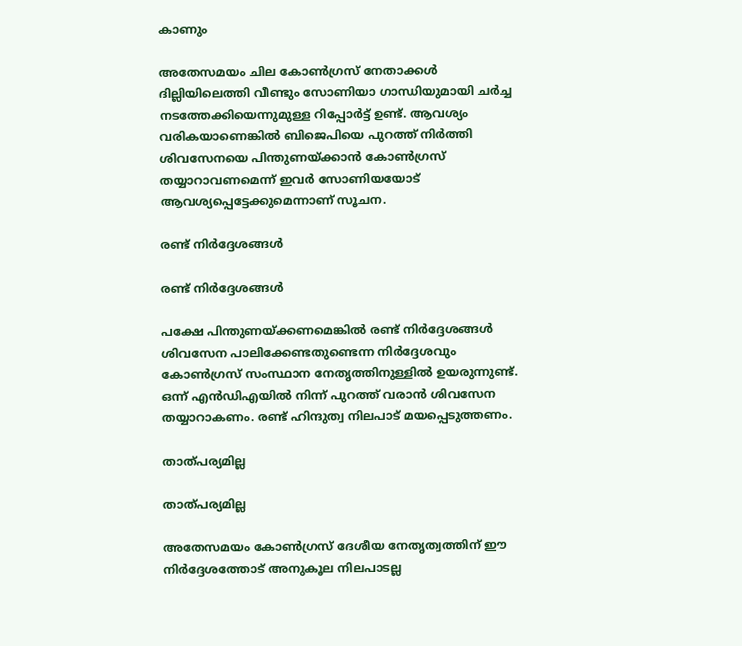കാണും

അതേസമയം ചില കോണ്‍ഗ്രസ് നേതാക്കള്‍ ദില്ലിയിലെത്തി വീണ്ടും സോണിയാ ഗാന്ധിയുമായി ചര്‍ച്ച നടത്തേക്കിയെന്നുമുള്ള റിപ്പോര്‍ട്ട് ഉണ്ട്. ആവശ്യം വരികയാണെങ്കില്‍ ബിജെപിയെ പുറത്ത് നിര്‍ത്തി ശിവസേനയെ പിന്തുണയ്ക്കാന്‍ കോണ്‍ഗ്രസ് തയ്യാറാവണമെന്ന് ഇവര്‍ സോണിയയോട് ആവശ്യപ്പെട്ടേക്കുമെന്നാണ് സൂചന.

രണ്ട് നിര്‍ദ്ദേശങ്ങള്‍

രണ്ട് നിര്‍ദ്ദേശങ്ങള്‍

പക്ഷേ പിന്തുണയ്ക്കണമെങ്കില്‍ രണ്ട് നിര്‍ദ്ദേശങ്ങള്‍ ശിവസേന പാലിക്കേണ്ടതുണ്ടെന്ന നിര്‍ദ്ദേശവും കോണ്‍ഗ്രസ് സംസ്ഥാന നേതൃത്തിനുള്ളില്‍ ഉയരുന്നുണ്ട്. ഒന്ന് എന്‍ഡിഎയില്‍ നിന്ന് പുറത്ത് വരാന്‍ ശിവസേന തയ്യാറാകണം. രണ്ട് ഹിന്ദുത്വ നിലപാട് മയപ്പെടുത്തണം.

താത്പര്യമില്ല

താത്പര്യമില്ല

അതേസമയം കോണ്‍ഗ്രസ് ദേശീയ നേതൃത്വത്തിന് ഈ നിര്‍ദ്ദേശത്തോട് അനുകൂല നിലപാടല്ല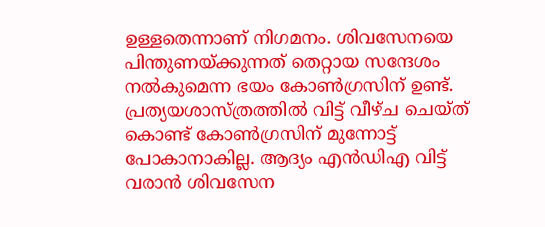ഉള്ളതെന്നാണ് നിഗമനം. ശിവസേനയെ പിന്തുണയ്ക്കുന്നത് തെറ്റായ സന്ദേശം നല്‍കുമെന്ന ഭയം കോണ്‍ഗ്രസിന് ഉണ്ട്. പ്രത്യയശാസ്ത്രത്തില്‍ വിട്ട് വീഴ്ച ചെയ്ത് കൊണ്ട് കോണ്‍ഗ്രസിന് മുന്നോട്ട് പോകാനാകില്ല. ആദ്യം എന്‍ഡിഎ വിട്ട് വരാന്‍ ശിവസേന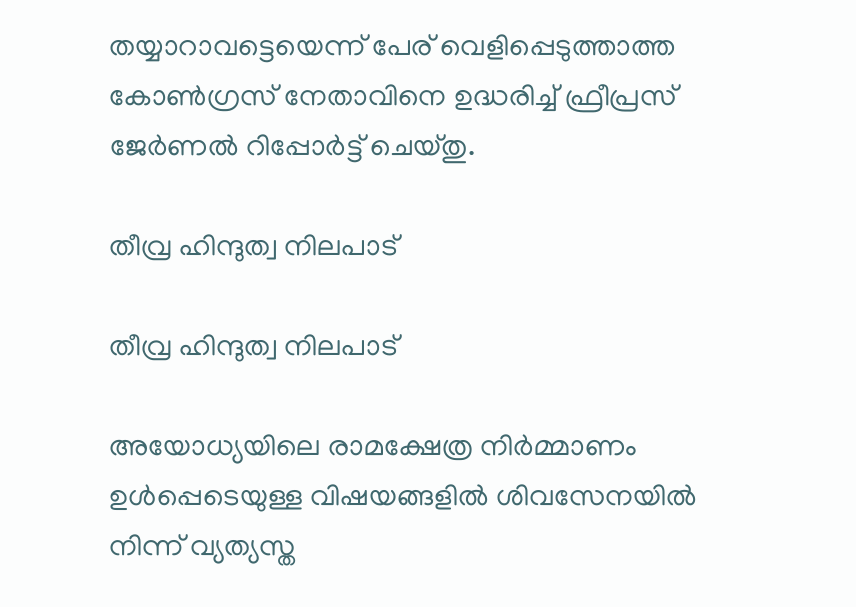തയ്യാറാവട്ടെയെന്ന് പേര് വെളിപ്പെടുത്താത്ത കോണ്‍ഗ്രസ് നേതാവിനെ ഉദ്ധരിച്ച് ഫ്രീപ്രസ് ജേര്‍ണല്‍ റിപ്പോര്‍ട്ട് ചെയ്തു.

തീവ്ര ഹിന്ദുത്വ നിലപാട്

തീവ്ര ഹിന്ദുത്വ നിലപാട്

അയോധ്യയിലെ രാമക്ഷേത്ര നിര്‍മ്മാണം ഉള്‍പ്പെടെയുള്ള വിഷയങ്ങളില്‍ ശിവസേനയില്‍ നിന്ന് വ്യത്യസ്ത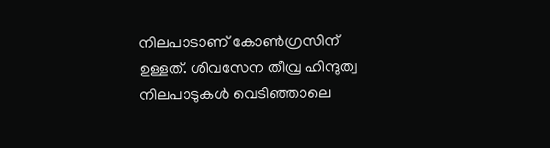നിലപാടാണ് കോണ്‍ഗ്രസിന് ഉള്ളത്. ശിവസേന തീവ്ര ഹിന്ദുത്വ നിലപാടുകള്‍ വെടിഞ്ഞാലെ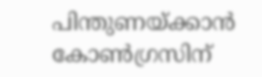പിന്തുണയ്ക്കാന്‍ കോണ്‍ഗ്രസിന്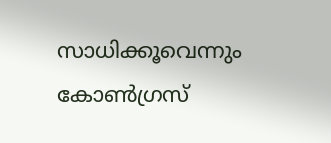സാധിക്കൂവെന്നും കോണ്‍ഗ്രസ്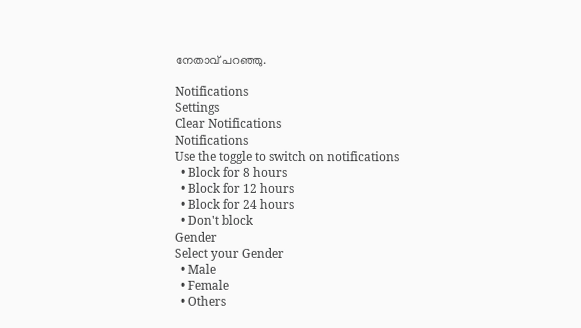നേതാവ് പറഞ്ഞു.

Notifications
Settings
Clear Notifications
Notifications
Use the toggle to switch on notifications
  • Block for 8 hours
  • Block for 12 hours
  • Block for 24 hours
  • Don't block
Gender
Select your Gender
  • Male
  • Female
  • Others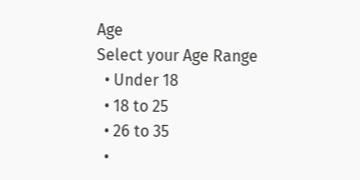Age
Select your Age Range
  • Under 18
  • 18 to 25
  • 26 to 35
  •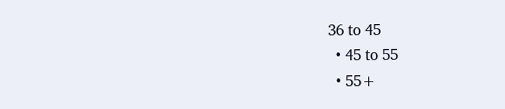36 to 45
  • 45 to 55
  • 55+